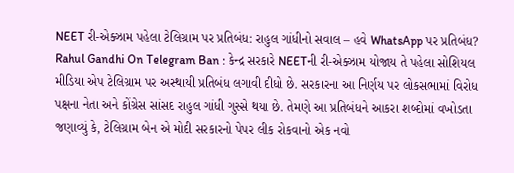NEET રી-એક્ઝામ પહેલા ટેલિગ્રામ પર પ્રતિબંધ: રાહુલ ગાંધીનો સવાલ – હવે WhatsApp પર પ્રતિબંધ?
Rahul Gandhi On Telegram Ban : કેન્દ્ર સરકારે NEETની રી-એક્ઝામ યોજાય તે પહેલા સોશિયલ મીડિયા એપ ટેલિગ્રામ પર અસ્થાયી પ્રતિબંધ લગાવી દીધો છે. સરકારના આ નિર્ણય પર લોકસભામાં વિરોધ પક્ષના નેતા અને કોંગ્રેસ સાંસદ રાહુલ ગાંધી ગુસ્સે થયા છે. તેમણે આ પ્રતિબંધને આકરા શબ્દોમાં વખોડતા જણાવ્યું કે, ટેલિગ્રામ બેન એ મોદી સરકારનો પેપર લીક રોકવાનો એક નવો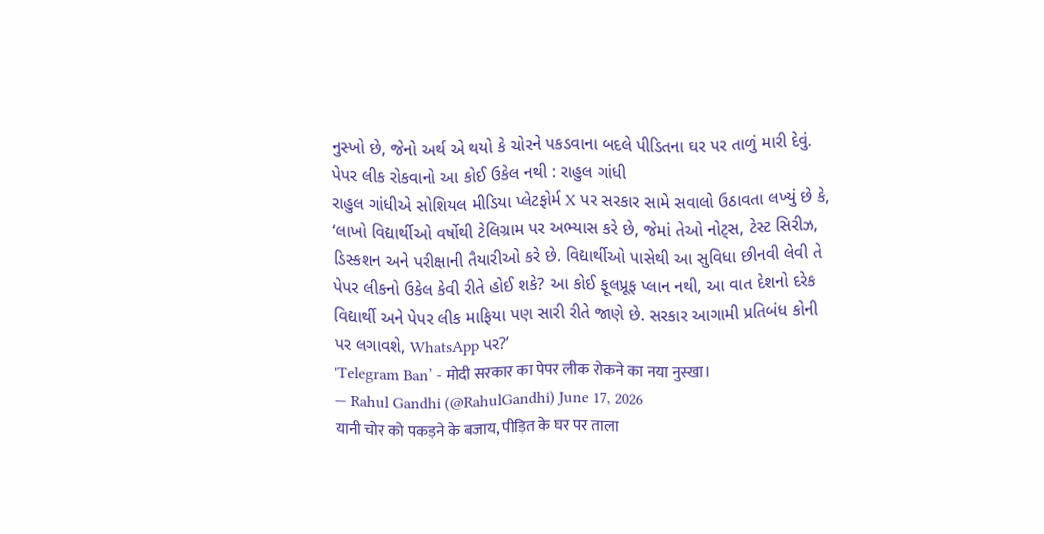નુસ્ખો છે, જેનો અર્થ એ થયો કે ચોરને પકડવાના બદલે પીડિતના ઘર પર તાળું મારી દેવું.
પેપર લીક રોકવાનો આ કોઈ ઉકેલ નથી : રાહુલ ગાંધી
રાહુલ ગાંધીએ સોશિયલ મીડિયા પ્લેટફોર્મ X પર સરકાર સામે સવાલો ઉઠાવતા લખ્યું છે કે, ‘લાખો વિદ્યાર્થીઓ વર્ષોથી ટેલિગ્રામ પર અભ્યાસ કરે છે, જેમાં તેઓ નોટ્સ, ટેસ્ટ સિરીઝ, ડિસ્કશન અને પરીક્ષાની તૈયારીઓ કરે છે. વિદ્યાર્થીઓ પાસેથી આ સુવિધા છીનવી લેવી તે પેપર લીકનો ઉકેલ કેવી રીતે હોઈ શકે? આ કોઈ ફૂલપ્રૂફ પ્લાન નથી, આ વાત દેશનો દરેક વિદ્યાર્થી અને પેપર લીક માફિયા પણ સારી રીતે જાણે છે. સરકાર આગામી પ્રતિબંધ કોની પર લગાવશે, WhatsApp પર?’
'Telegram Ban’ - मोदी सरकार का पेपर लीक रोकने का नया नुस्खा।
— Rahul Gandhi (@RahulGandhi) June 17, 2026
यानी चोर को पकड़ने के बजाय, पीड़ित के घर पर ताला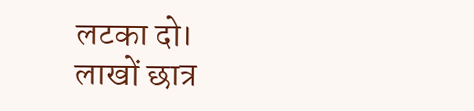लटका दो।
लाखों छात्र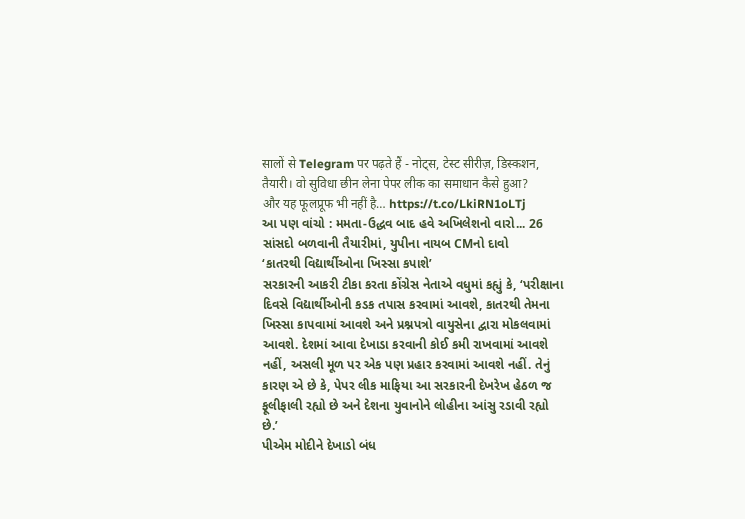सालों से Telegram पर पढ़ते हैं - नोट्स, टेस्ट सीरीज़, डिस्कशन, तैयारी। वो सुविधा छीन लेना पेपर लीक का समाधान कैसे हुआ?
और यह फूलप्रूफ भी नहीं है… https://t.co/LkiRN1oLTj
આ પણ વાંચો : મમતા-ઉદ્ધવ બાદ હવે અખિલેશનો વારો... 26 સાંસદો બળવાની તૈયારીમાં, યુપીના નાયબ CMનો દાવો
‘કાતરથી વિદ્યાર્થીઓના ખિસ્સા કપાશે’
સરકારની આકરી ટીકા કરતા કોંગ્રેસ નેતાએ વધુમાં કહ્યું કે, ‘પરીક્ષાના દિવસે વિદ્યાર્થીઓની કડક તપાસ કરવામાં આવશે, કાતરથી તેમના ખિસ્સા કાપવામાં આવશે અને પ્રશ્નપત્રો વાયુસેના દ્વારા મોકલવામાં આવશે. દેશમાં આવા દેખાડા કરવાની કોઈ કમી રાખવામાં આવશે નહીં, અસલી મૂળ પર એક પણ પ્રહાર કરવામાં આવશે નહીં. તેનું કારણ એ છે કે, પેપર લીક માફિયા આ સરકારની દેખરેખ હેઠળ જ ફૂલીફાલી રહ્યો છે અને દેશના યુવાનોને લોહીના આંસુ રડાવી રહ્યો છે.’
પીએમ મોદીને દેખાડો બંધ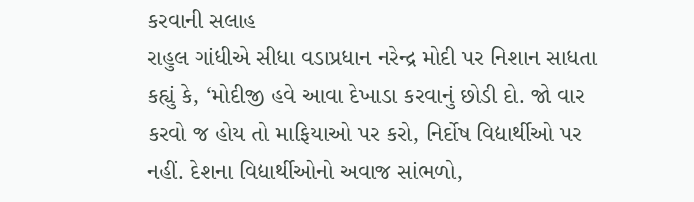કરવાની સલાહ
રાહુલ ગાંધીએ સીધા વડાપ્રધાન નરેન્દ્ર મોદી પર નિશાન સાધતા કહ્યું કે, ‘મોદીજી હવે આવા દેખાડા કરવાનું છોડી દો. જો વાર કરવો જ હોય તો માફિયાઓ પર કરો, નિર્દોષ વિદ્યાર્થીઓ પર નહીં. દેશના વિદ્યાર્થીઓનો અવાજ સાંભળો,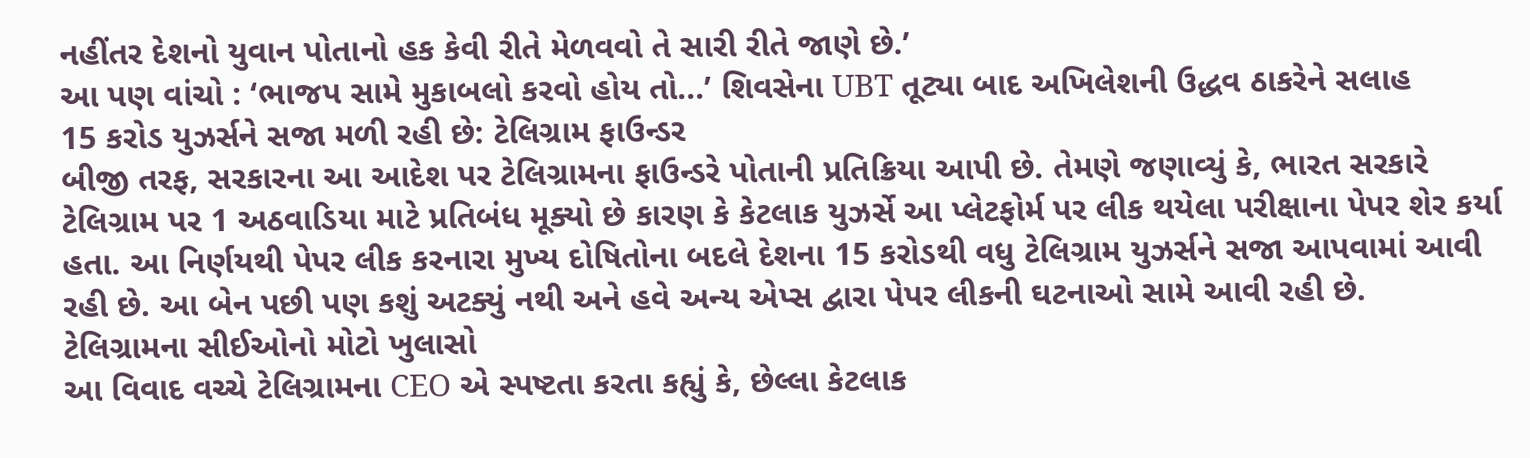નહીંતર દેશનો યુવાન પોતાનો હક કેવી રીતે મેળવવો તે સારી રીતે જાણે છે.’
આ પણ વાંચો : ‘ભાજપ સામે મુકાબલો કરવો હોય તો...’ શિવસેના UBT તૂટ્યા બાદ અખિલેશની ઉદ્ધવ ઠાકરેને સલાહ
15 કરોડ યુઝર્સને સજા મળી રહી છે: ટેલિગ્રામ ફાઉન્ડર
બીજી તરફ, સરકારના આ આદેશ પર ટેલિગ્રામના ફાઉન્ડરે પોતાની પ્રતિક્રિયા આપી છે. તેમણે જણાવ્યું કે, ભારત સરકારે ટેલિગ્રામ પર 1 અઠવાડિયા માટે પ્રતિબંધ મૂક્યો છે કારણ કે કેટલાક યુઝર્સે આ પ્લેટફોર્મ પર લીક થયેલા પરીક્ષાના પેપર શેર કર્યા હતા. આ નિર્ણયથી પેપર લીક કરનારા મુખ્ય દોષિતોના બદલે દેશના 15 કરોડથી વધુ ટેલિગ્રામ યુઝર્સને સજા આપવામાં આવી રહી છે. આ બેન પછી પણ કશું અટક્યું નથી અને હવે અન્ય એપ્સ દ્વારા પેપર લીકની ઘટનાઓ સામે આવી રહી છે.
ટેલિગ્રામના સીઈઓનો મોટો ખુલાસો
આ વિવાદ વચ્ચે ટેલિગ્રામના CEO એ સ્પષ્ટતા કરતા કહ્યું કે, છેલ્લા કેટલાક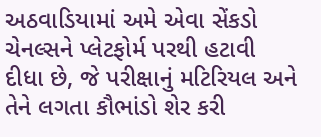અઠવાડિયામાં અમે એવા સેંકડો ચેનલ્સને પ્લેટફોર્મ પરથી હટાવી દીધા છે, જે પરીક્ષાનું મટિરિયલ અને તેને લગતા કૌભાંડો શેર કરી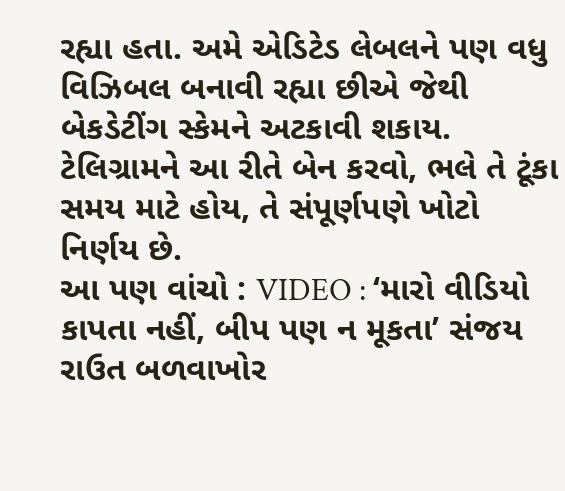રહ્યા હતા. અમે એડિટેડ લેબલને પણ વધુ વિઝિબલ બનાવી રહ્યા છીએ જેથી બેકડેટીંગ સ્કેમને અટકાવી શકાય. ટેલિગ્રામને આ રીતે બેન કરવો, ભલે તે ટૂંકા સમય માટે હોય, તે સંપૂર્ણપણે ખોટો નિર્ણય છે.
આ પણ વાંચો : VIDEO : ‘મારો વીડિયો કાપતા નહીં, બીપ પણ ન મૂકતા’ સંજય રાઉત બળવાખોર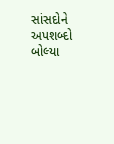સાંસદોને અપશબ્દો બોલ્યા